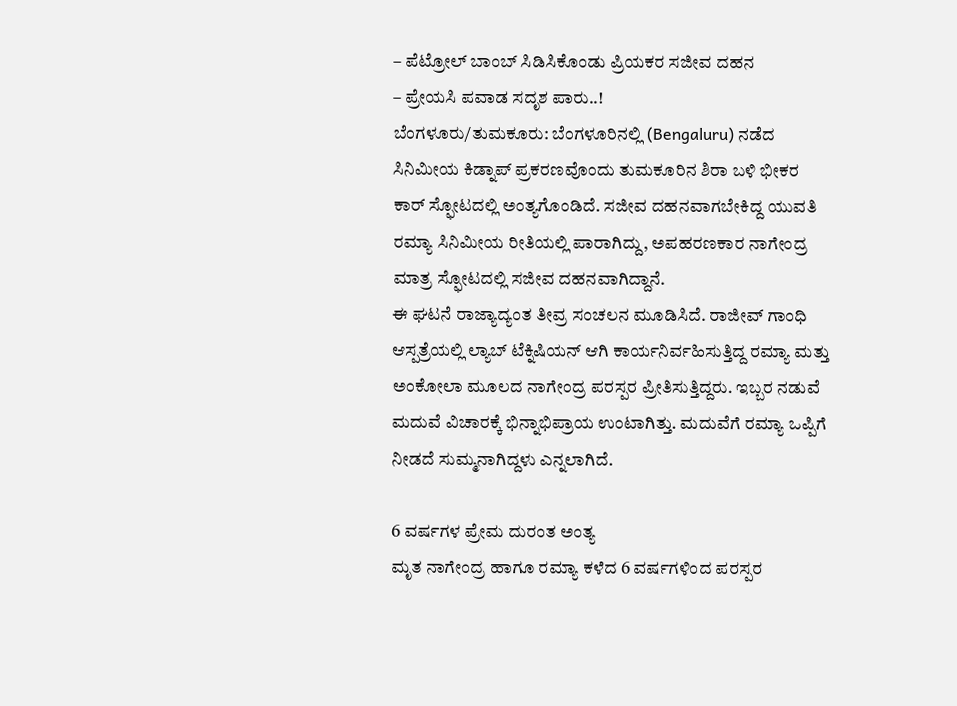– ಪೆಟ್ರೋಲ್ ಬಾಂಬ್ ಸಿಡಿಸಿಕೊಂಡು ಪ್ರಿಯಕರ ಸಜೀವ ದಹನ
– ಪ್ರೇಯಸಿ ಪವಾಡ ಸದೃಶ ಪಾರು..!
ಬೆಂಗಳೂರು/ತುಮಕೂರು: ಬೆಂಗಳೂರಿನಲ್ಲಿ (Bengaluru) ನಡೆದ ಸಿನಿಮೀಯ ಕಿಡ್ನಾಪ್ ಪ್ರಕರಣವೊಂದು ತುಮಕೂರಿನ ಶಿರಾ ಬಳಿ ಭೀಕರ ಕಾರ್ ಸ್ಫೋಟದಲ್ಲಿ ಅಂತ್ಯಗೊಂಡಿದೆ. ಸಜೀವ ದಹನವಾಗಬೇಕಿದ್ದ ಯುವತಿ ರಮ್ಯಾ ಸಿನಿಮೀಯ ರೀತಿಯಲ್ಲಿ ಪಾರಾಗಿದ್ದು, ಅಪಹರಣಕಾರ ನಾಗೇಂದ್ರ ಮಾತ್ರ ಸ್ಫೋಟದಲ್ಲಿ ಸಜೀವ ದಹನವಾಗಿದ್ದಾನೆ.
ಈ ಘಟನೆ ರಾಜ್ಯಾದ್ಯಂತ ತೀವ್ರ ಸಂಚಲನ ಮೂಡಿಸಿದೆ. ರಾಜೀವ್ ಗಾಂಧಿ ಆಸ್ಪತ್ರೆಯಲ್ಲಿ ಲ್ಯಾಬ್ ಟೆಕ್ನಿಷಿಯನ್ ಆಗಿ ಕಾರ್ಯನಿರ್ವಹಿಸುತ್ತಿದ್ದ ರಮ್ಯಾ ಮತ್ತು ಅಂಕೋಲಾ ಮೂಲದ ನಾಗೇಂದ್ರ ಪರಸ್ಪರ ಪ್ರೀತಿಸುತ್ತಿದ್ದರು. ಇಬ್ಬರ ನಡುವೆ ಮದುವೆ ವಿಚಾರಕ್ಕೆ ಭಿನ್ನಾಭಿಪ್ರಾಯ ಉಂಟಾಗಿತ್ತು. ಮದುವೆಗೆ ರಮ್ಯಾ ಒಪ್ಪಿಗೆ ನೀಡದೆ ಸುಮ್ಮನಾಗಿದ್ದಳು ಎನ್ನಲಾಗಿದೆ.

6 ವರ್ಷಗಳ ಪ್ರೇಮ ದುರಂತ ಅಂತ್ಯ
ಮೃತ ನಾಗೇಂದ್ರ ಹಾಗೂ ರಮ್ಯಾ ಕಳೆದ 6 ವರ್ಷಗಳಿಂದ ಪರಸ್ಪರ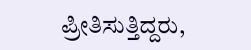ಪ್ರೀತಿಸುತ್ತಿದ್ದರು,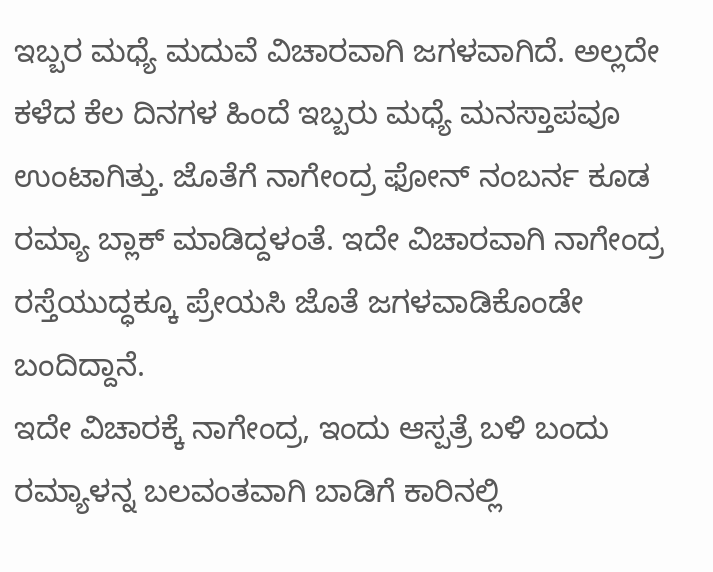ಇಬ್ಬರ ಮಧ್ಯೆ ಮದುವೆ ವಿಚಾರವಾಗಿ ಜಗಳವಾಗಿದೆ. ಅಲ್ಲದೇ ಕಳೆದ ಕೆಲ ದಿನಗಳ ಹಿಂದೆ ಇಬ್ಬರು ಮಧ್ಯೆ ಮನಸ್ತಾಪವೂ ಉಂಟಾಗಿತ್ತು. ಜೊತೆಗೆ ನಾಗೇಂದ್ರ ಫೋನ್ ನಂಬರ್ನ ಕೂಡ ರಮ್ಯಾ ಬ್ಲಾಕ್ ಮಾಡಿದ್ದಳಂತೆ. ಇದೇ ವಿಚಾರವಾಗಿ ನಾಗೇಂದ್ರ ರಸ್ತೆಯುದ್ಧಕ್ಕೂ ಪ್ರೇಯಸಿ ಜೊತೆ ಜಗಳವಾಡಿಕೊಂಡೇ ಬಂದಿದ್ದಾನೆ.
ಇದೇ ವಿಚಾರಕ್ಕೆ ನಾಗೇಂದ್ರ, ಇಂದು ಆಸ್ಪತ್ರೆ ಬಳಿ ಬಂದು ರಮ್ಯಾಳನ್ನ ಬಲವಂತವಾಗಿ ಬಾಡಿಗೆ ಕಾರಿನಲ್ಲಿ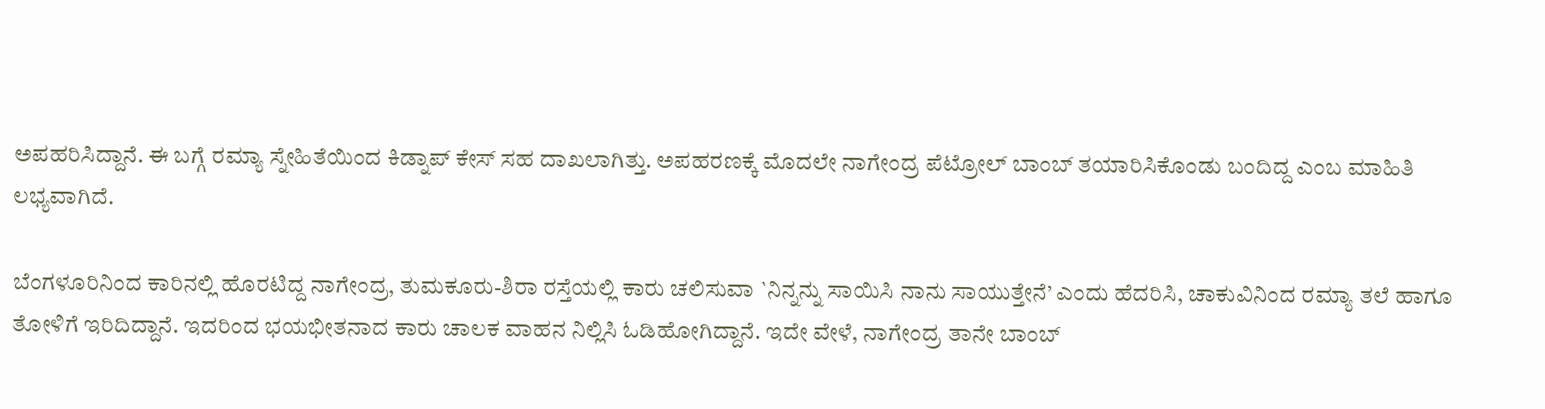ಅಪಹರಿಸಿದ್ದಾನೆ. ಈ ಬಗ್ಗೆ ರಮ್ಯಾ ಸ್ನೇಹಿತೆಯಿಂದ ಕಿಡ್ನಾಪ್ ಕೇಸ್ ಸಹ ದಾಖಲಾಗಿತ್ತು. ಅಪಹರಣಕ್ಕೆ ಮೊದಲೇ ನಾಗೇಂದ್ರ ಪೆಟ್ರೋಲ್ ಬಾಂಬ್ ತಯಾರಿಸಿಕೊಂಡು ಬಂದಿದ್ದ ಎಂಬ ಮಾಹಿತಿ ಲಭ್ಯವಾಗಿದೆ.

ಬೆಂಗಳೂರಿನಿಂದ ಕಾರಿನಲ್ಲಿ ಹೊರಟಿದ್ದ ನಾಗೇಂದ್ರ, ತುಮಕೂರು-ಶಿರಾ ರಸ್ತೆಯಲ್ಲಿ ಕಾರು ಚಲಿಸುವಾ `ನಿನ್ನನ್ನು ಸಾಯಿಸಿ ನಾನು ಸಾಯುತ್ತೇನೆ’ ಎಂದು ಹೆದರಿಸಿ, ಚಾಕುವಿನಿಂದ ರಮ್ಯಾ ತಲೆ ಹಾಗೂ ತೋಳಿಗೆ ಇರಿದಿದ್ದಾನೆ. ಇದರಿಂದ ಭಯಭೀತನಾದ ಕಾರು ಚಾಲಕ ವಾಹನ ನಿಲ್ಲಿಸಿ ಓಡಿಹೋಗಿದ್ದಾನೆ. ಇದೇ ವೇಳೆ, ನಾಗೇಂದ್ರ ತಾನೇ ಬಾಂಬ್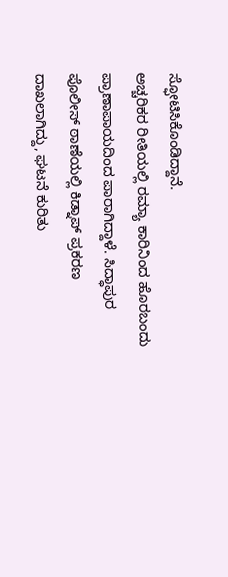ಸ್ಫೋಟಿಸಿಕೊಂಡಿದ್ದಾನೆ.
ಅಚ್ಚರಿಕರ ರೀತಿಯಲ್ಲಿ ರಮ್ಯಾ ಕಾರಿನಿಂದ ಹೊರಬಂದು ಪ್ರಾಣಾಪಾಯದಿಂದ ಪಾರಾಗಿದ್ದಾಳೆ. ಸಿದ್ಧಾಪುರ ಪೊಲೀಸ್ ಠಾಣೆಯಲ್ಲಿ ಕಿಡ್ನಾಪ್ ಪ್ರಕರಣ ದಾಖಲಾಗಿದ್ದು, ಘಟನೆ ಕುರಿತು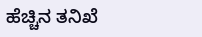ಹೆಚ್ಚಿನ ತನಿಖೆ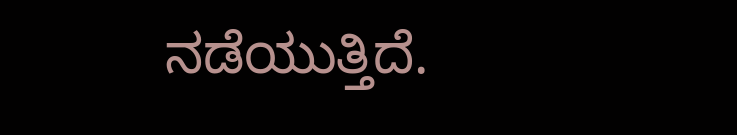ನಡೆಯುತ್ತಿದೆ.